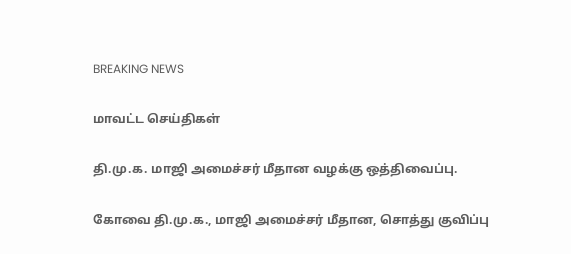BREAKING NEWS

மாவட்ட செய்திகள்

தி.மு.க. மாஜி அமைச்சர் மீதான வழக்கு ஒத்திவைப்பு.

கோவை தி.மு.க., மாஜி அமைச்சர் மீதான, சொத்து குவிப்பு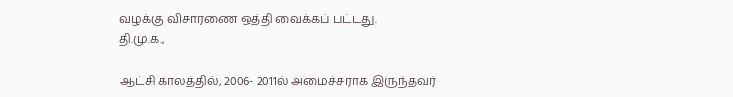வழக்கு விசாரணை ஒத்தி வைக்கப் பட்டது.
தி.மு.க.,

ஆட்சி காலத்தில், 2006- 2011ல் அமைச்சராக இருந்தவர்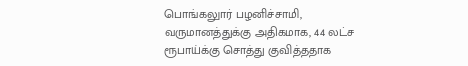பொங்கலுார் பழனிச்சாமி, வருமானத்துக்கு அதிகமாக, 44 லட்ச ரூபாய்க்கு சொத்து குவித்ததாக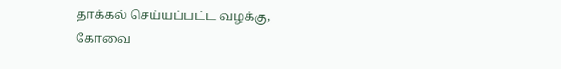தாக்கல் செய்யப்பட்ட வழக்கு, கோவை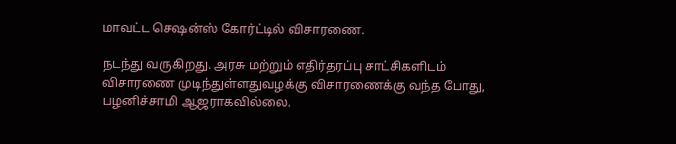மாவட்ட செஷன்ஸ் கோர்ட்டில் விசாரணை.

நடந்து வருகிறது. அரசு மற்றும் எதிர்தரப்பு சாட்சிகளிடம் விசாரணை முடிந்துள்ளதுவழக்கு விசாரணைக்கு வந்த போது, பழனிச்சாமி ஆஜராகவில்லை.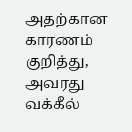அதற்கான காரணம் குறித்து, அவரது வக்கீல்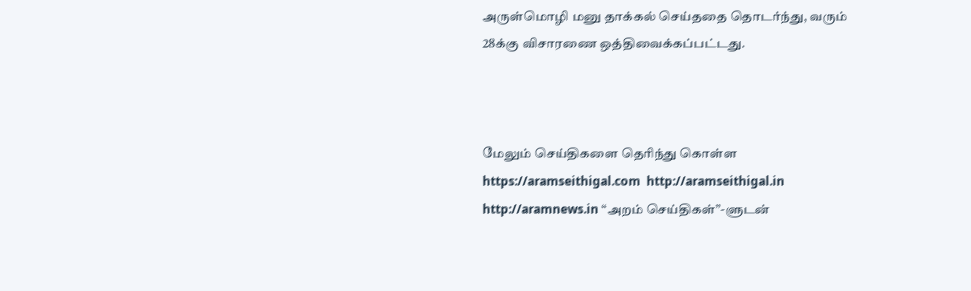அருள்மொழி மனு தாக்கல் செய்ததை தொடர்ந்து, வரும் 28க்கு விசாரணை ஒத்திவைக்கப்பட்டது.



மேலும் செய்திகளை தெரிந்து கொள்ள https://aramseithigal.com  http://aramseithigal.in  http://aramnews.in “அறம் செய்திகள்”-ளுடன்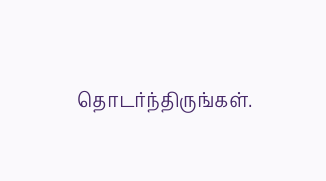தொடர்ந்திருங்கள்.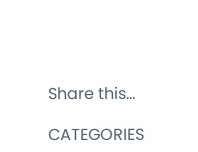Share this…

CATEGORIES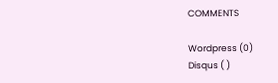COMMENTS

Wordpress (0)
Disqus ( )